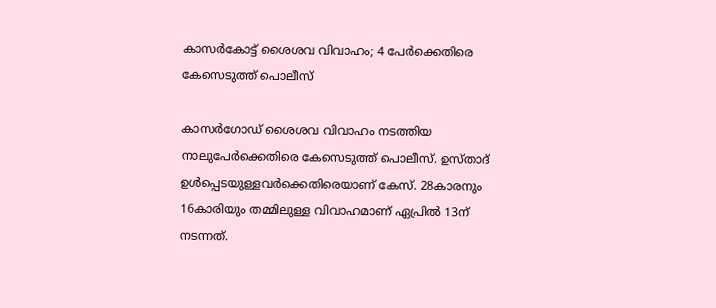കാസർകോട്ട് ശൈശവ വിവാഹം; 4 പേർക്കെതിരെ
കേസെടുത്ത് പൊലീസ്

കാസർഗോഡ് ശൈശവ വിവാഹം നടത്തിയ നാലുപേർക്കെതിരെ കേസെടുത്ത് പൊലീസ്. ഉസ്‌താദ് ഉൾപ്പെടയുള്ളവർക്കെതിരെയാണ് കേസ്. 28കാരനും 16കാരിയും തമ്മിലുള്ള വിവാഹമാണ് ഏപ്രിൽ 13ന് നടന്നത്.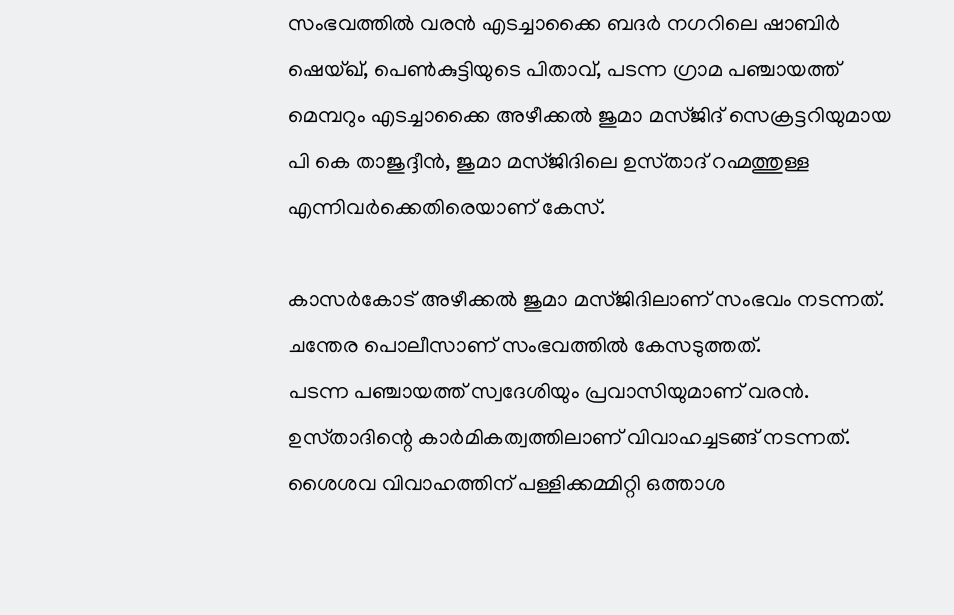സംഭവത്തിൽ വരൻ എടച്ചാക്കൈ ബദർ നഗറിലെ ഷാബിർ ഷെയ്‌ഖ്, പെൺകുട്ടിയുടെ പിതാവ്, പടന്ന ഗ്രാമ പഞ്ചായത്ത് മെമ്പറും എടച്ചാക്കൈ അഴീക്കൽ ജുമാ മസ്‌ജിദ് സെക്രട്ടറിയുമായ പി കെ താജുദ്ദീൻ, ജുമാ മസ്‌ജിദിലെ ഉസ്‌താദ് റഹ്മത്തുള്ള എന്നിവർക്കെതിരെയാണ് കേസ്.

കാസർകോട് അഴീക്കൽ ജുമാ മസ്‌ജിദിലാണ് സംഭവം നടന്നത്. ചന്തേര പൊലീസാണ് സംഭവത്തിൽ കേസടുത്തത്.
പടന്ന പഞ്ചായത്ത് സ്വദേശിയും പ്രവാസിയുമാണ് വരൻ. ഉസ്‌താദിന്റെ കാർമികത്വത്തിലാണ് വിവാഹച്ചടങ്ങ് നടന്നത്. ശൈശവ വിവാഹത്തിന് പള്ളിക്കമ്മിറ്റി ഒത്താശ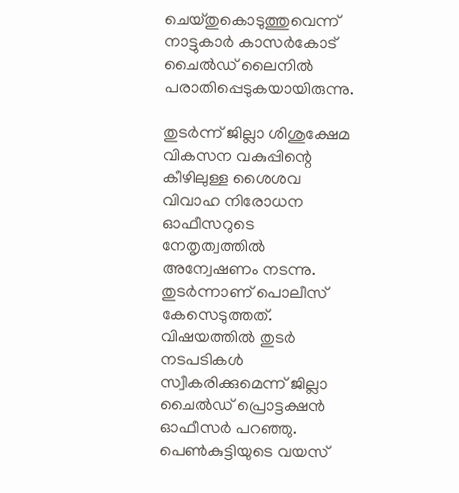ചെയ്തുകൊടുത്തുവെന്ന് നാട്ടുകാർ കാസർകോട് ചൈൽഡ് ലൈനിൽ പരാതിപ്പെടുകയായിരുന്നു.

തുടർന്ന് ജില്ലാ ശിശുക്ഷേമ വികസന വകുപ്പിന്റെ കീഴിലുള്ള ശൈശവ വിവാഹ നിരോധന ഓഫീസറുടെ നേതൃത്വത്തിൽ അന്വേഷണം നടന്നു. തുടർന്നാണ് പൊലീസ് കേസെടുത്തത്. വിഷയത്തിൽ തുടർ നടപടികൾ സ്വീകരിക്കുമെന്ന് ജില്ലാ ചൈൽഡ് പ്രൊട്ടക്ഷൻ ഓഫീസർ പറഞ്ഞു.
പെൺകുട്ടിയുടെ വയസ്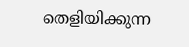തെളിയിക്കുന്ന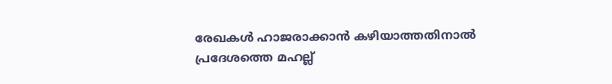രേഖകൾ ഹാജരാക്കാൻ കഴിയാത്തതിനാൽ പ്രദേശത്തെ മഹല്ല്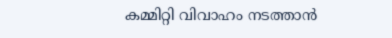കമ്മിറ്റി വിവാഹം നടത്താൻ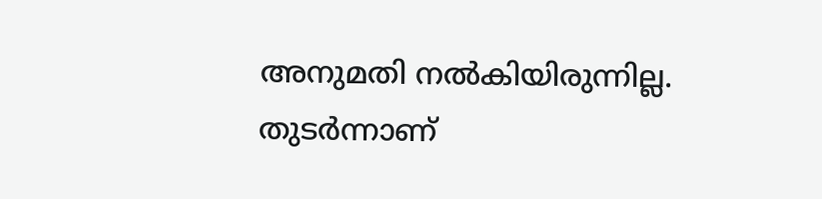അനുമതി നൽകിയിരുന്നില്ല. തുടർന്നാണ്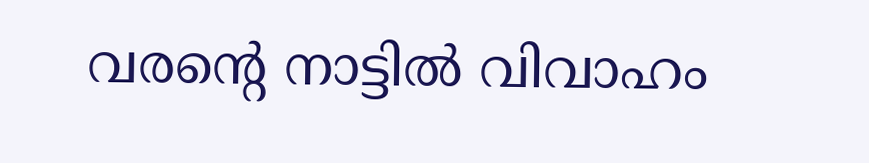വരന്റെ നാട്ടിൽ വിവാഹം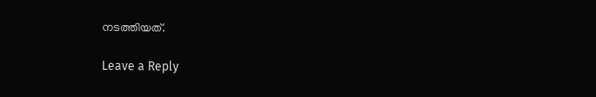നടത്തിയത്.

Leave a Reply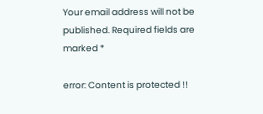Your email address will not be published. Required fields are marked *

error: Content is protected !!